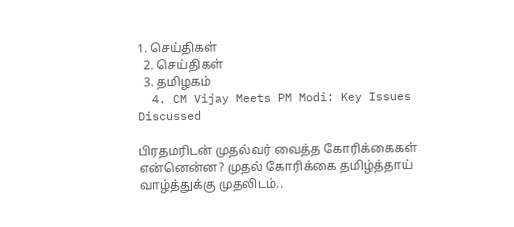1. செய்திகள்
  2. செய்திகள்
  3. த‌மிழக‌ம்
  4. CM Vijay Meets PM Modi: Key Issues Discussed

பிரதமரிடன் முதல்வர் வைத்த கோரிக்கைகள் என்னென்ன? முதல் கோரிக்கை தமிழ்த்தாய் வாழ்த்துக்கு முதலிடம்..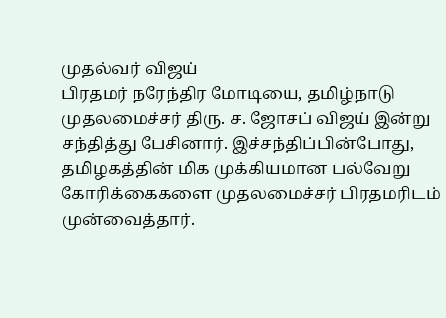முதல்வர் விஜய்
பிரதமர் நரேந்திர மோடியை, தமிழ்நாடு முதலமைச்சர் திரு. ச. ஜோசப் விஜய் இன்று சந்தித்து பேசினார். இச்சந்திப்பின்போது, தமிழகத்தின் மிக முக்கியமான பல்வேறு கோரிக்கைகளை முதலமைச்சர் பிரதமரிடம் முன்வைத்தார்.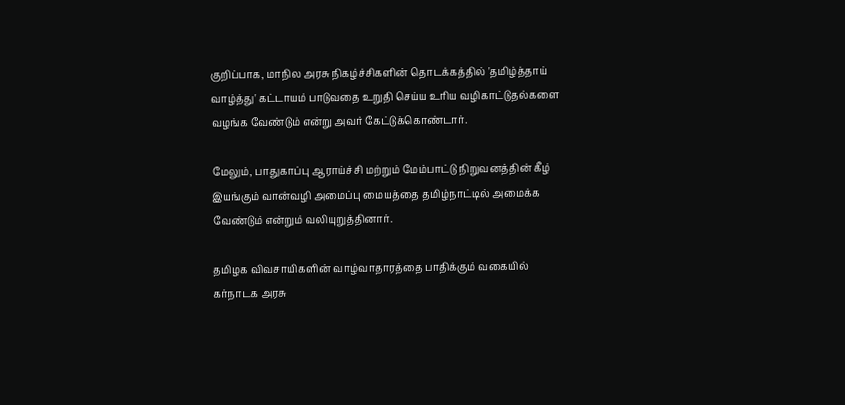குறிப்பாக, மாநில அரசு நிகழ்ச்சிகளின் தொடக்கத்தில் 'தமிழ்த்தாய் வாழ்த்து' கட்டாயம் பாடுவதை உறுதி செய்ய உரிய வழிகாட்டுதல்களை வழங்க வேண்டும் என்று அவர் கேட்டுக்கொண்டார்.

மேலும், பாதுகாப்பு ஆராய்ச்சி மற்றும் மேம்பாட்டு நிறுவனத்தின் கீழ் இயங்கும் வான்வழி அமைப்பு மையத்தை தமிழ்நாட்டில் அமைக்க வேண்டும் என்றும் வலியுறுத்தினார்.

தமிழக விவசாயிகளின் வாழ்வாதாரத்தை பாதிக்கும் வகையில் கர்நாடக அரசு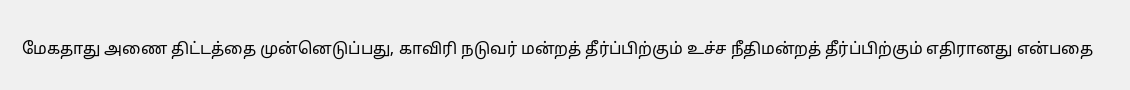மேகதாது அணை திட்டத்தை முன்னெடுப்பது, காவிரி நடுவர் மன்றத் தீர்ப்பிற்கும் உச்ச நீதிமன்றத் தீர்ப்பிற்கும் எதிரானது என்பதை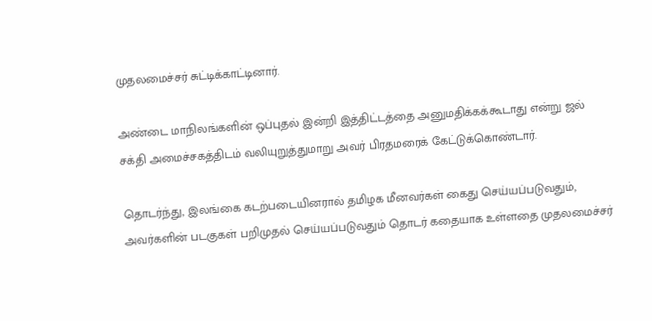முதலமைச்சர் சுட்டிக்காட்டினார்.

அண்டை மாநிலங்களின் ஒப்புதல் இன்றி இத்திட்டத்தை அனுமதிக்கக்கூடாது என்று ஜல் சக்தி அமைச்சகத்திடம் வலியுறுத்துமாறு அவர் பிரதமரைக் கேட்டுக்கொண்டார்.

தொடர்ந்து, இலங்கை கடற்படையினரால் தமிழக மீனவர்கள் கைது செய்யப்படுவதும், அவர்களின் படகுகள் பறிமுதல் செய்யப்படுவதும் தொடர் கதையாக உள்ளதை முதலமைச்சர்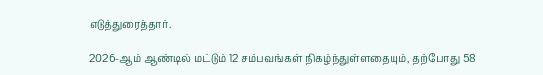எடுத்துரைத்தார்.

2026-ஆம் ஆண்டில் மட்டும் 12 சம்பவங்கள் நிகழ்ந்துள்ளதையும், தற்போது 58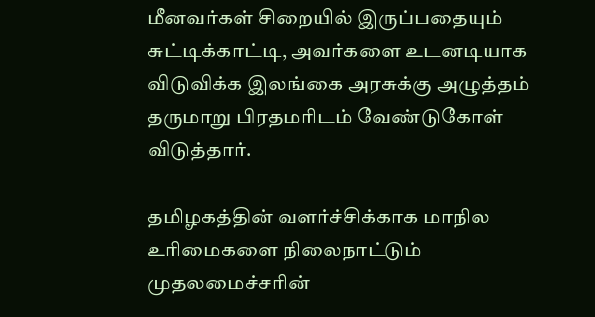மீனவர்கள் சிறையில் இருப்பதையும் சுட்டிக்காட்டி, அவர்களை உடனடியாக விடுவிக்க இலங்கை அரசுக்கு அழுத்தம் தருமாறு பிரதமரிடம் வேண்டுகோள் விடுத்தார்.

தமிழகத்தின் வளர்ச்சிக்காக மாநில உரிமைகளை நிலைநாட்டும் முதலமைச்சரின்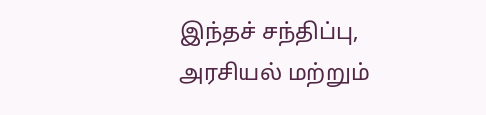இந்தச் சந்திப்பு, அரசியல் மற்றும்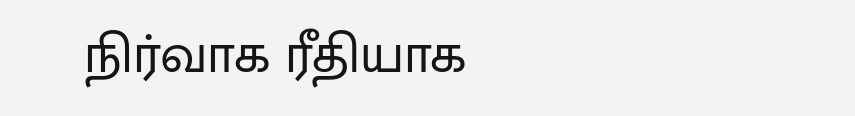நிர்வாக ரீதியாக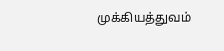முக்கியத்துவம்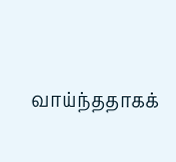வாய்ந்ததாகக்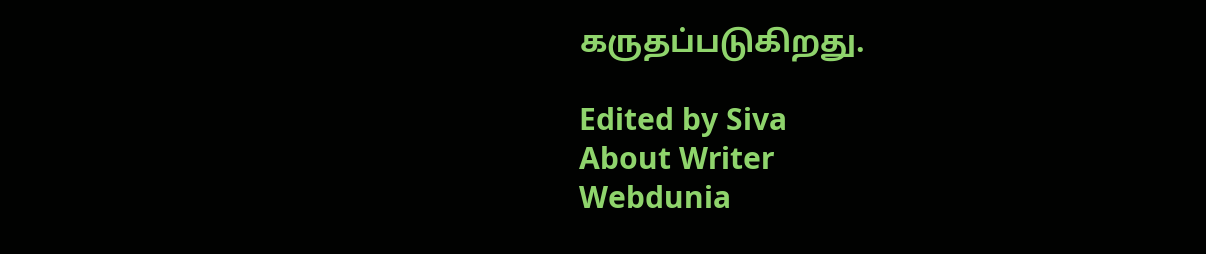கருதப்படுகிறது.

Edited by Siva
About Writer
Webdunia